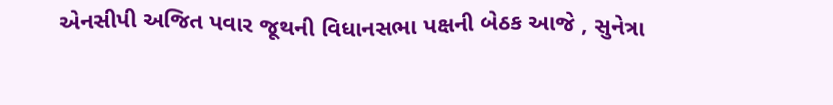એનસીપી અજિત પવાર જૂથની વિધાનસભા પક્ષની બેઠક આજે , સુનેત્રા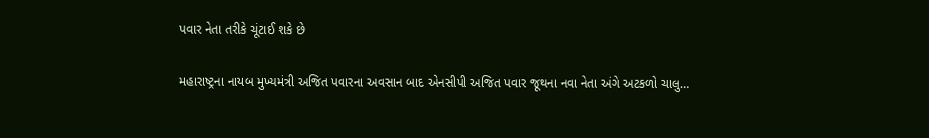પવાર નેતા તરીકે ચૂંટાઈ શકે છે

મહારાષ્ટ્રના નાયબ મુખ્યમંત્રી અજિત પવારના અવસાન બાદ એનસીપી અજિત પવાર જૂથના નવા નેતા અંગે અટકળો ચાલુ…